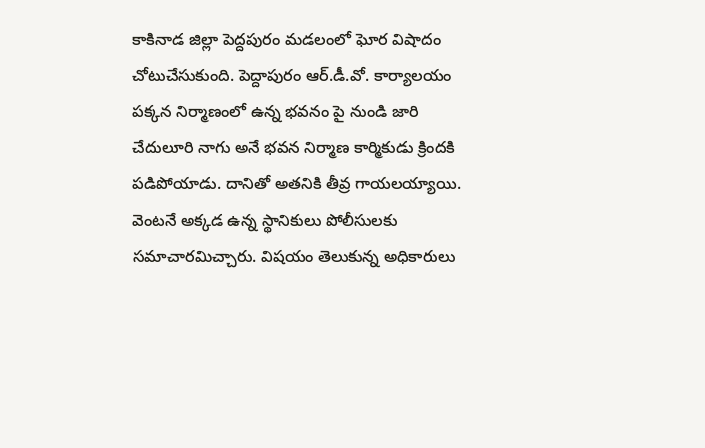కాకినాడ జిల్లా పెద్దపురం మడలంలో ఘోర విషాదం చోటుచేసుకుంది. పెద్దాపురం ఆర్.డీ.వో. కార్యాలయం పక్కన నిర్మాణంలో ఉన్న భవనం పై నుండి జారి చేదులూరి నాగు అనే భవన నిర్మాణ కార్మికుడు క్రిందకి పడిపోయాడు. దానితో అతనికి తీవ్ర గాయలయ్యాయి. వెంటనే అక్కడ ఉన్న స్థానికులు పోలీసులకు సమాచారమిచ్చారు. విషయం తెలుకున్న అధికారులు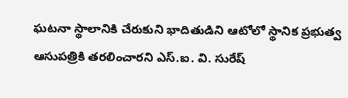ఘటనా స్థాలానికి చేరుకుని భాదితుడిని ఆటోలో స్థానిక ప్రభుత్వ ఆసుపత్రికి తరలించారని ఎస్.ఐ. వి. సురేష్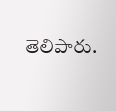తెలిపారు.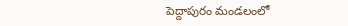పెద్దాపురం మండలంలో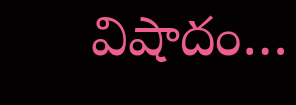విషాదం…